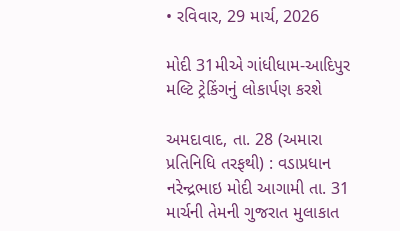• રવિવાર, 29 માર્ચ, 2026

મોદી 31મીએ ગાંધીધામ-આદિપુર મલ્ટિ ટ્રેકિંગનું લોકાર્પણ કરશે

અમદાવાદ, તા. 28 (અમારા પ્રતિનિધિ તરફથી) : વડાપ્રધાન  નરેન્દ્રભાઇ મોદી આગામી તા. 31 માર્ચની તેમની ગુજરાત મુલાકાત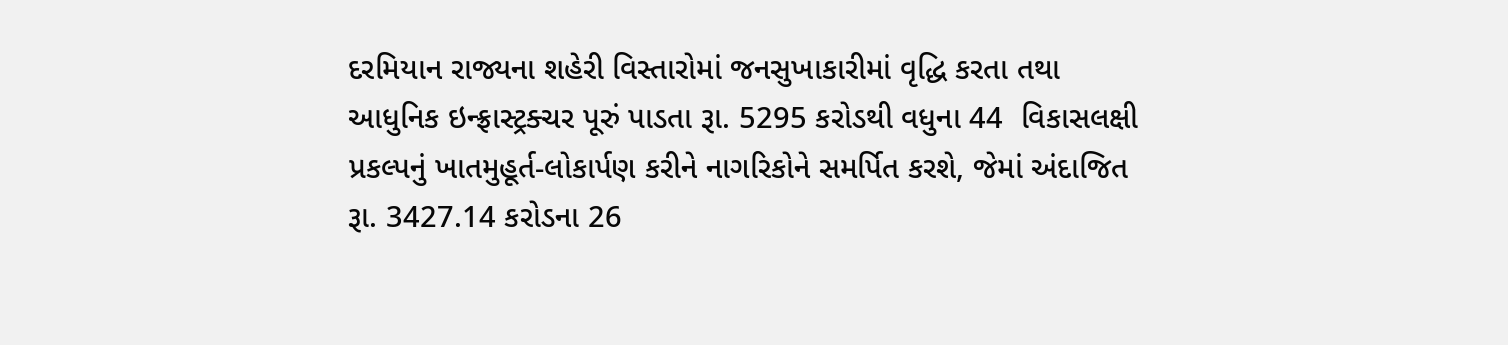દરમિયાન રાજ્યના શહેરી વિસ્તારોમાં જનસુખાકારીમાં વૃદ્ધિ કરતા તથા આધુનિક ઇન્ફ્રાસ્ટ્રક્ચર પૂરું પાડતા રૂા. 5295 કરોડથી વધુના 44  વિકાસલક્ષી પ્રકલ્પનું ખાતમુહૂર્ત-લોકાર્પણ કરીને નાગરિકોને સમર્પિત કરશે, જેમાં અંદાજિત રૂા. 3427.14 કરોડના 26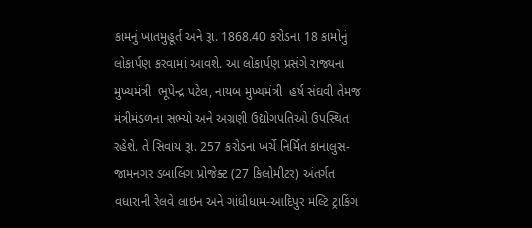કામનું ખાતમુહૂર્ત અને રૂા. 1868.40 કરોડના 18 કામોનું લોકાર્પણ કરવામાં આવશે. આ લોકાર્પણ પ્રસંગે રાજ્યના મુખ્યમંત્રી  ભૂપેન્દ્ર પટેલ, નાયબ મુખ્યમંત્રી  હર્ષ સંઘવી તેમજ મંત્રીમંડળના સભ્યો અને અગ્રણી ઉદ્યોગપતિઓ ઉપસ્થિત રહેશે. તે સિવાય રૂા. 257 કરોડના ખર્ચે નિર્મિત કાનાલુસ-જામનગર ડબાલિંગ પ્રોજેક્ટ (27 કિલોમીટર) અંતર્ગત વધારાની રેલવે લાઇન અને ગાંધીધામ-આદિપુર મલ્ટિ ટ્રાકિંગ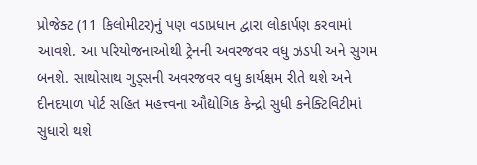પ્રોજેક્ટ (11 કિલોમીટર)નું પણ વડાપ્રધાન દ્વારા લોકાર્પણ કરવામાં આવશે. આ પરિયોજનાઓથી ટ્રેનની અવરજવર વધુ ઝડપી અને સુગમ બનશે. સાથોસાથ ગુડ્સની અવરજવર વધુ કાર્યક્ષમ રીતે થશે અને દીનદયાળ પોર્ટ સહિત મહત્ત્વના ઔદ્યોગિક કેન્દ્રો સુધી કનેક્ટિવિટીમાં સુધારો થશે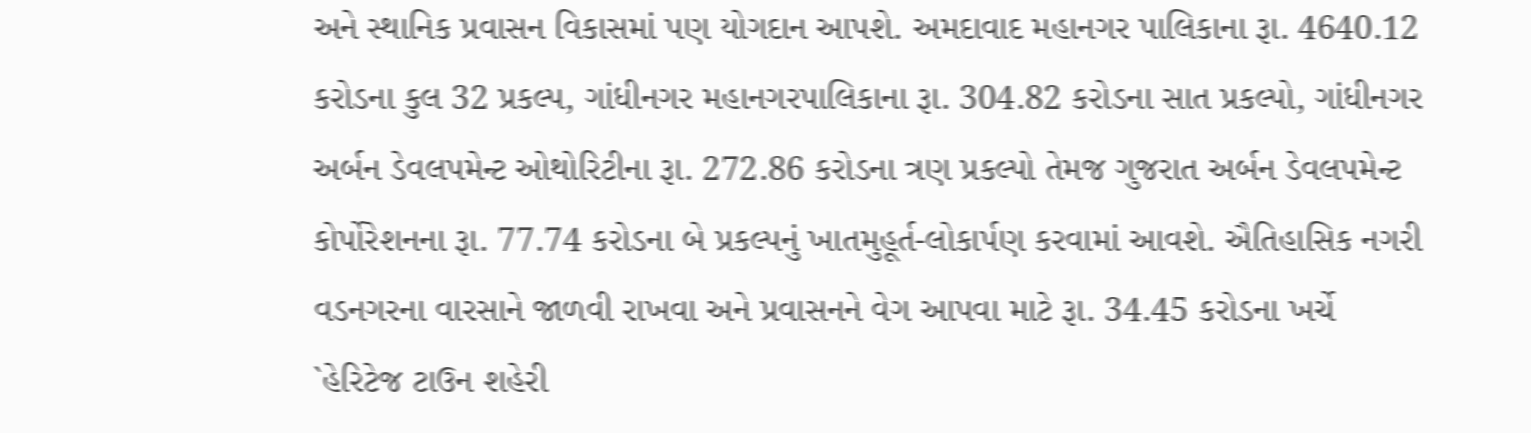અને સ્થાનિક પ્રવાસન વિકાસમાં પણ યોગદાન આપશે. અમદાવાદ મહાનગર પાલિકાના રૂા. 4640.12 કરોડના કુલ 32 પ્રકલ્પ, ગાંધીનગર મહાનગરપાલિકાના રૂા. 304.82 કરોડના સાત પ્રકલ્પો, ગાંધીનગર અર્બન ડેવલપમેન્ટ ઓથોરિટીના રૂા. 272.86 કરોડના ત્રણ પ્રકલ્પો તેમજ ગુજરાત અર્બન ડેવલપમેન્ટ કોર્પોરેશનના રૂા. 77.74 કરોડના બે પ્રકલ્પનું ખાતમુહૂર્ત-લોકાર્પણ કરવામાં આવશે. ઐતિહાસિક નગરી વડનગરના વારસાને જાળવી રાખવા અને પ્રવાસનને વેગ આપવા માટે રૂા. 34.45 કરોડના ખર્ચે `હેરિટેજ ટાઉન શહેરી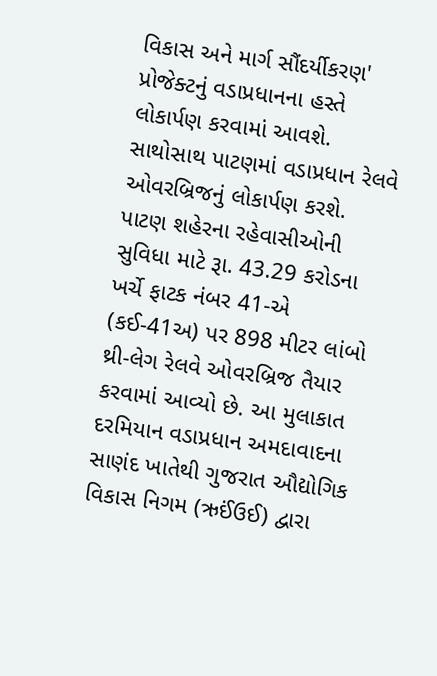વિકાસ અને માર્ગ સૌંદર્યીકરણ' પ્રોજેક્ટનું વડાપ્રધાનના હસ્તે લોકાર્પણ કરવામાં આવશે. સાથોસાથ પાટણમાં વડાપ્રધાન રેલવે ઓવરબ્રિજનું લોકાર્પણ કરશે. પાટણ શહેરના રહેવાસીઓની સુવિધા માટે રૂા. 43.29 કરોડના ખર્ચે ફાટક નંબર 41-એ (કઈ-41અ) પર 898 મીટર લાંબો થ્રી-લેગ રેલવે ઓવરબ્રિજ તૈયાર કરવામાં આવ્યો છે. આ મુલાકાત દરમિયાન વડાપ્રધાન અમદાવાદના સાણંદ ખાતેથી ગુજરાત ઔદ્યોગિક વિકાસ નિગમ (ઋઈંઉઈ) દ્વારા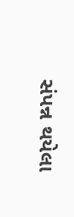સંપન્ન થયેલા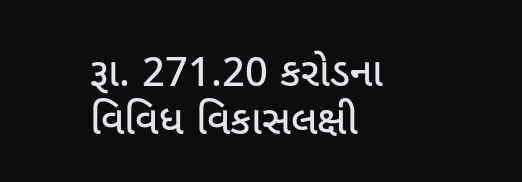રૂા. 271.20 કરોડના વિવિધ વિકાસલક્ષી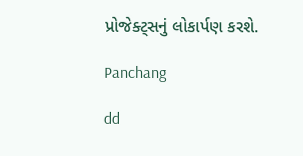પ્રોજેક્ટ્સનું લોકાર્પણ કરશે.

Panchang

dd